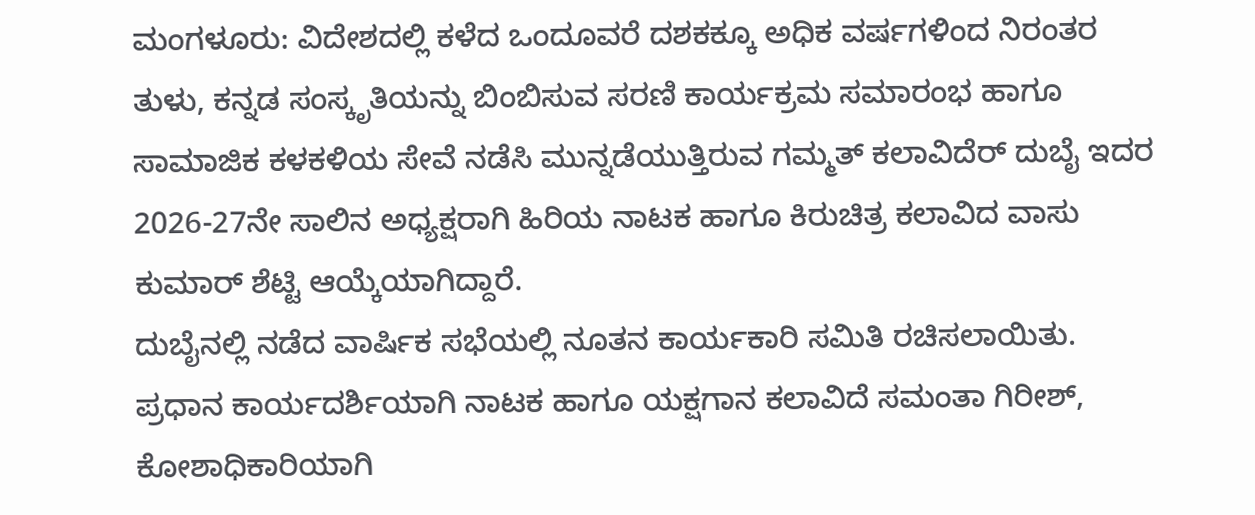ಮಂಗಳೂರು: ವಿದೇಶದಲ್ಲಿ ಕಳೆದ ಒಂದೂವರೆ ದಶಕಕ್ಕೂ ಅಧಿಕ ವರ್ಷಗಳಿಂದ ನಿರಂತರ ತುಳು, ಕನ್ನಡ ಸಂಸ್ಕೃತಿಯನ್ನು ಬಿಂಬಿಸುವ ಸರಣಿ ಕಾರ್ಯಕ್ರಮ ಸಮಾರಂಭ ಹಾಗೂ ಸಾಮಾಜಿಕ ಕಳಕಳಿಯ ಸೇವೆ ನಡೆಸಿ ಮುನ್ನಡೆಯುತ್ತಿರುವ ಗಮ್ಮತ್ ಕಲಾವಿದೆರ್ ದುಬೈ ಇದರ 2026-27ನೇ ಸಾಲಿನ ಅಧ್ಯಕ್ಷರಾಗಿ ಹಿರಿಯ ನಾಟಕ ಹಾಗೂ ಕಿರುಚಿತ್ರ ಕಲಾವಿದ ವಾಸು ಕುಮಾರ್ ಶೆಟ್ಟಿ ಆಯ್ಕೆಯಾಗಿದ್ದಾರೆ.
ದುಬೈನಲ್ಲಿ ನಡೆದ ವಾರ್ಷಿಕ ಸಭೆಯಲ್ಲಿ ನೂತನ ಕಾರ್ಯಕಾರಿ ಸಮಿತಿ ರಚಿಸಲಾಯಿತು. ಪ್ರಧಾನ ಕಾರ್ಯದರ್ಶಿಯಾಗಿ ನಾಟಕ ಹಾಗೂ ಯಕ್ಷಗಾನ ಕಲಾವಿದೆ ಸಮಂತಾ ಗಿರೀಶ್, ಕೋಶಾಧಿಕಾರಿಯಾಗಿ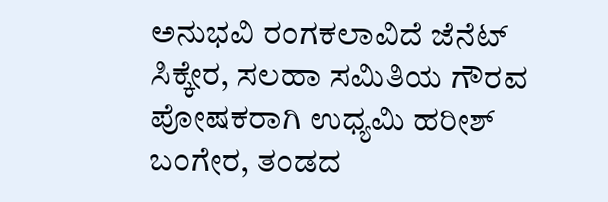ಅನುಭವಿ ರಂಗಕಲಾವಿದೆ ಜೆನೆಟ್ ಸಿಕ್ಕೇರ, ಸಲಹಾ ಸಮಿತಿಯ ಗೌರವ ಪೋಷಕರಾಗಿ ಉಧ್ಯಮಿ ಹರೀಶ್ ಬಂಗೇರ, ತಂಡದ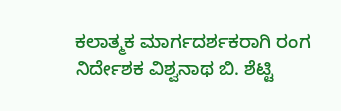ಕಲಾತ್ಮಕ ಮಾರ್ಗದರ್ಶಕರಾಗಿ ರಂಗ ನಿರ್ದೇಶಕ ವಿಶ್ವನಾಥ ಬಿ. ಶೆಟ್ಟಿ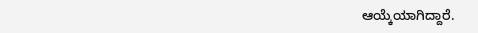ಆಯ್ಕೆಯಾಗಿದ್ದಾರೆ.